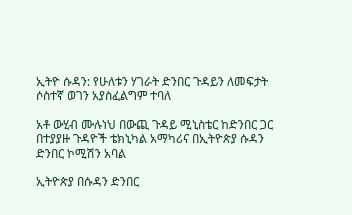ኢትዮ ሱዳን: የሁለቱን ሃገራት ድንበር ጉዳይን ለመፍታት ሶስተኛ ወገን አያስፈልግም ተባለ

አቶ ውሂብ ሙሉነህ በውጪ ጉዳይ ሚኒስቴር ከድንበር ጋር በተያያዙ ጉዳዮች ቴክኒካል አማካሪና በኢትዮጵያ ሱዳን ድንበር ኮሚሽን አባል

ኢትዮጵያ በሱዳን ድንበር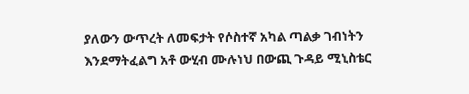ያለውን ውጥረት ለመፍታት የሶስተኛ አካል ጣልቃ ገብነትን እንደማትፈልግ አቶ ውሂብ ሙሉነህ በውጪ ጉዳይ ሚኒስቴር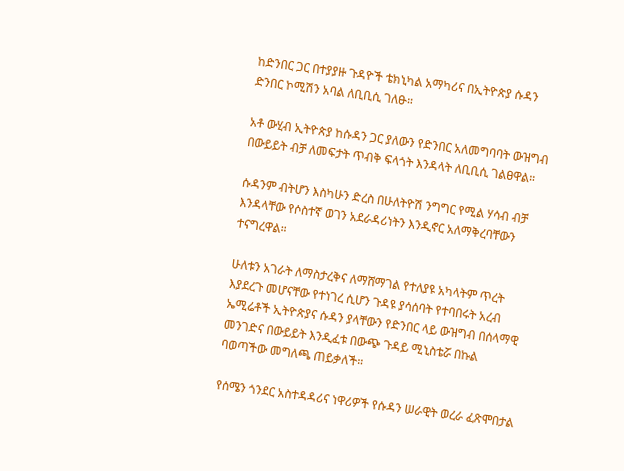ከድንበር ጋር በተያያዙ ጉዳዮች ቴክኒካል አማካሪና በኢትዮጵያ ሱዳን ድንበር ኮሚሽን አባል ለቢቢሲ ገለፁ።

አቶ ውሂብ ኢትዮጵያ ከሱዳን ጋር ያለውን የድንበር አለመግባባት ውዝግብ በውይይት ብቻ ለመፍታት ጥብቅ ፍላጎት እንዳላት ለቢቢሲ ገልፀዋል።

ሱዳንም ብትሆን እስካሁን ድረስ በሁለትዮሽ ንግግር የሚል ሃሳብ ብቻ እንዳላቸው የሶስተኛ ወገን አደራዳሪነትን እንዲኖር አለማቅረባቸውን ተናግረዋል።

ሁለቱን አገራት ለማስታረቅና ለማሸማገል የተለያዩ አካላትም ጥረት እያደረጉ መሆናቸው የተነገረ ሲሆን ጉዳዩ ያሳሰባት የተባበሩት አረብ ኤሚሬቶች ኢትዮጵያና ሱዳን ያላቸውን የድንበር ላይ ውዝግብ በሰላማዊ መንገድና በውይይት እንዲፈቱ በውጭ ጉዳይ ሚኒስቴሯ በኩል ባወጣችው መግለጫ ጠይቃለች።

የሰሜን ጎንደር አስተዳዳሪና ነዋሪዎች የሱዳን ሠራዊት ወረራ ፈጽሞበታል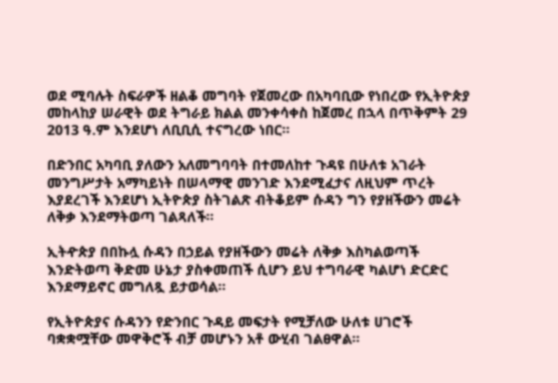ወደ ሚባሉት ስፍራዎች ዘልቆ መግባት የጀመረው በአካባቢው የነበረው የኢትዮጵያ መከላከያ ሠራዊት ወደ ትግራይ ክልል መንቀሳቀስ ከጀመረ በኋላ በጥቅምት 29 2013 ዓ.ም እንደሆነ ለቢቢሲ ተናግረው ነበር።

በድንበር አካባቢ ያለውን አለመግባባት በተመለከተ ጉዳዩ በሁለቱ አገራት መንግሥታት አማካይነት በሠላማዊ መንገድ እንደሚፈታና ለዚህም ጥረት እያደረገች እንደሆነ ኢትዮጵያ ስትገልጽ ብትቆይም ሱዳን ግን የያዘችውን መሬት ለቅቃ እንደማትወጣ ገልጻለች።

ኢትዯጵያ በበኩሏ ሱዳን በኃይል የያዘችውን መሬት ለቅቃ እስካልወጣች እንድትወጣ ቅድመ ሁኔታ ያስቀመጠች ሲሆን ይህ ተግባራዊ ካልሆነ ድርድር እንደማይኖር መግለጿ ይታወሳል።

የኢትዮጵያና ሱዳንን የድንበር ጉዳይ መፍታት የሚቻለው ሁለቱ ሀገሮች ባቋቋሟቸው መዋቅሮች ብቻ መሆኑን አቶ ውሂብ ገልፀዋል።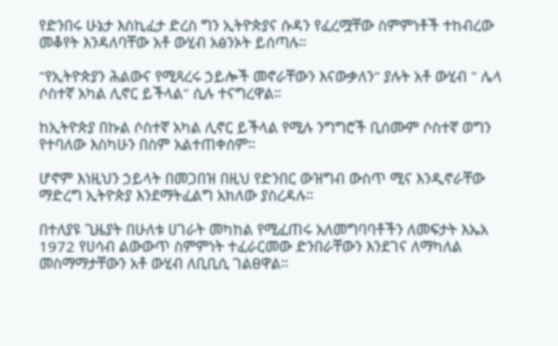የድንበሩ ሁኔታ እስኪፈታ ድረስ ግን ኢትዮጵያና ሱዳን የፈረሟቸው ስምምነቶች ተከብረው መቆየት እንዳለባቸው አቶ ውሂብ አፅንኦት ይሰጣሉ።

"የኢትዮጵያን ሕልውና የሚጻረሩ ኃይሎች መኖራቸውን እናውቃለን" ያሉት አቶ ውሂብ " ሌላ ሶስተኛ አካል ሊኖር ይችላል" ሲሉ ተናግረዋል።

ከኢትዮጵያ በኩል ሶስተኛ አካል ሊኖር ይችላል የሚሉ ንግግሮች ቢሰሙም ሶስተኛ ወግን የተባለው እስካሁን በስም አልተጠቀሰም።

ሆኖም እነዚህን ኃይላት በመጋበዝ በዚህ የድንበር ውዝግብ ውስጥ ሚና እንዲኖራቸው ማድረግ ኢትዮጵያ እንደማትፈልግ አክለው ያስረዳሉ።

በተለያዩ ጊዜያት በሁለቱ ሀገራት መካከል የሚፈጠሩ አለመግባባቶችን ለመፍታት እኤአ 1972 የሀሳብ ልውውጥ ስምምነት ተፈራርመው ድንበራቸውን እንደገና ለማካለል መስማማታቸውን አቶ ውሂብ ለቢቢሲ ገልፀዋል።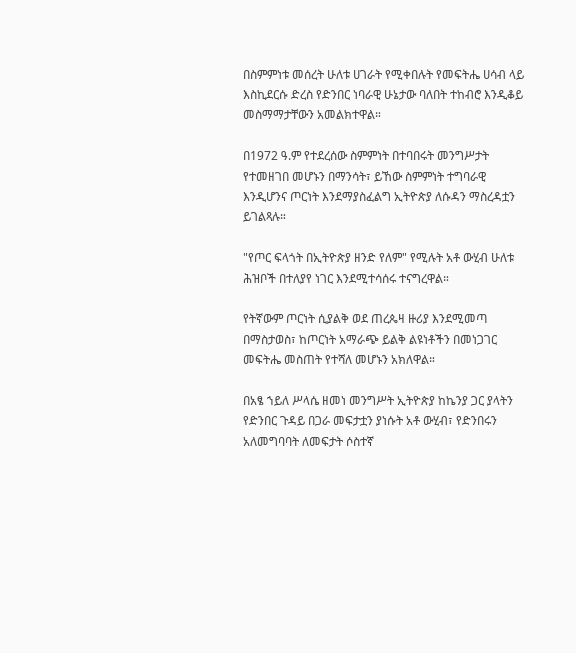በስምምነቱ መሰረት ሁለቱ ሀገራት የሚቀበሉት የመፍትሔ ሀሳብ ላይ እስኪደርሱ ድረስ የድንበር ነባራዊ ሁኔታው ባለበት ተከብሮ እንዲቆይ መስማማታቸውን አመልክተዋል።

በ1972 ዓ.ም የተደረሰው ስምምነት በተባበሩት መንግሥታት የተመዘገበ መሆኑን በማንሳት፣ ይኸው ስምምነት ተግባራዊ እንዲሆንና ጦርነት እንደማያስፈልግ ኢትዮጵያ ለሱዳን ማስረዳቷን ይገልጻሉ።

"የጦር ፍላጎት በኢትዮጵያ ዘንድ የለም" የሚሉት አቶ ውሂብ ሁለቱ ሕዝቦች በተለያየ ነገር እንደሚተሳሰሩ ተናግረዋል።

የትኛውም ጦርነት ሲያልቅ ወደ ጠረጴዛ ዙሪያ እንደሚመጣ በማስታወስ፣ ከጦርነት አማራጭ ይልቅ ልዩነቶችን በመነጋገር መፍትሔ መስጠት የተሻለ መሆኑን አክለዋል።

በአፄ ኀይለ ሥላሴ ዘመነ መንግሥት ኢትዮጵያ ከኬንያ ጋር ያላትን የድንበር ጉዳይ በጋራ መፍታቷን ያነሱት አቶ ውሂብ፣ የድንበሩን አለመግባባት ለመፍታት ሶስተኛ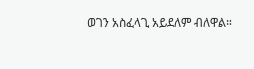ወገን አስፈላጊ አይደለም ብለዋል።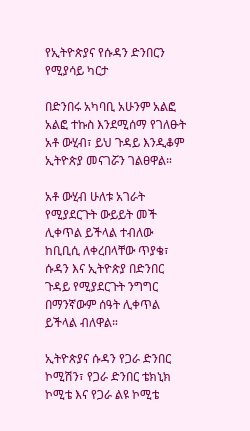የኢትዮጵያና የሱዳን ድንበርን የሚያሳይ ካርታ

በድንበሩ አካባቢ አሁንም አልፎ አልፎ ተኩስ እንደሚሰማ የገለፁት አቶ ውሂብ፣ ይህ ጉዳይ እንዲቆም ኢትዮጵያ መናገሯን ገልፀዋል።

አቶ ውሂብ ሁለቱ አገራት የሚያደርጉት ውይይት መች ሊቀጥል ይችላል ተብለው ከቢቢሲ ለቀረበላቸው ጥያቄ፣ ሱዳን እና ኢትዮጵያ በድንበር ጉዳይ የሚያደርጉት ንግግር በማንኛውም ሰዓት ሊቀጥል ይችላል ብለዋል።

ኢትዮጵያና ሱዳን የጋራ ድንበር ኮሚሽን፣ የጋራ ድንበር ቴክኒክ ኮሚቴ እና የጋራ ልዩ ኮሚቴ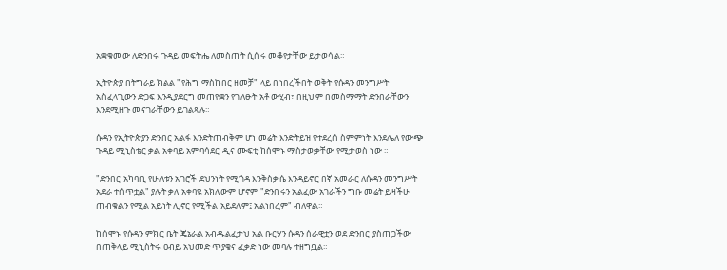አቋቁመው ለድንበሩ ጉዳይ መፍትሔ ለመስጠት ሲሰሩ መቆየታቸው ይታወሳል።

ኢትዮጵያ በትግራይ ክልል "የሕግ ማስከበር ዘመቻ" ላይ በነበረችበት ወቅት የሱዳን መንግሥት አስፈላጊውን ድጋፍ እንዲያደርግ መጠየቋን የገለፁት አቶ ውሂብ፣ በዚህም በመስማማት ድንበራቸውን እንደሚዘጉ መናገራቸውን ይገልጻሉ።

ሱዳን የኢትዮጵያን ድንበር አልፋ እንድትጠብቅም ሆነ መሬት እንድትይዝ የተደረሰ ስምምነት እንደሌለ የውጭ ጉዳይ ሚኒስቴር ቃል አቀባይ አምባሳደር ዲና ሙፍቲ ከሰሞኑ ማስታወቃቸው የሚታወስ ነው ።

"ድንበር አካባቢ የሁለቱን አገሮች ደህንነት የሚጎዳ እንቅስቃሴ እንዳይኖር በኛ አመራር ለሱዳን መንግሥት አደራ ተሰጥቷል" ያሉት ቃለ አቀባዩ አክለውም ሆኖም "ድንበሩን አልፈው አገራችን ግቡ መሬት ይዛችሁ ጠብቁልን የሚል አይነት ሊኖር የሚችል አይደለም፤ አልነበረም" ብለዋል።

ከሰሞኑ የሱዳን ምክር ቤት ጄኔራል አብዱልፈታህ አል ቡርሃን ሱዳን ሰራዊቷን ወደ ድንበር ያስጠጋችው በጠቅላይ ሚኒስትሩ ዐብይ አህመድ ጥያቄና ፈቃድ ነው መባሉ ተዘግቧል።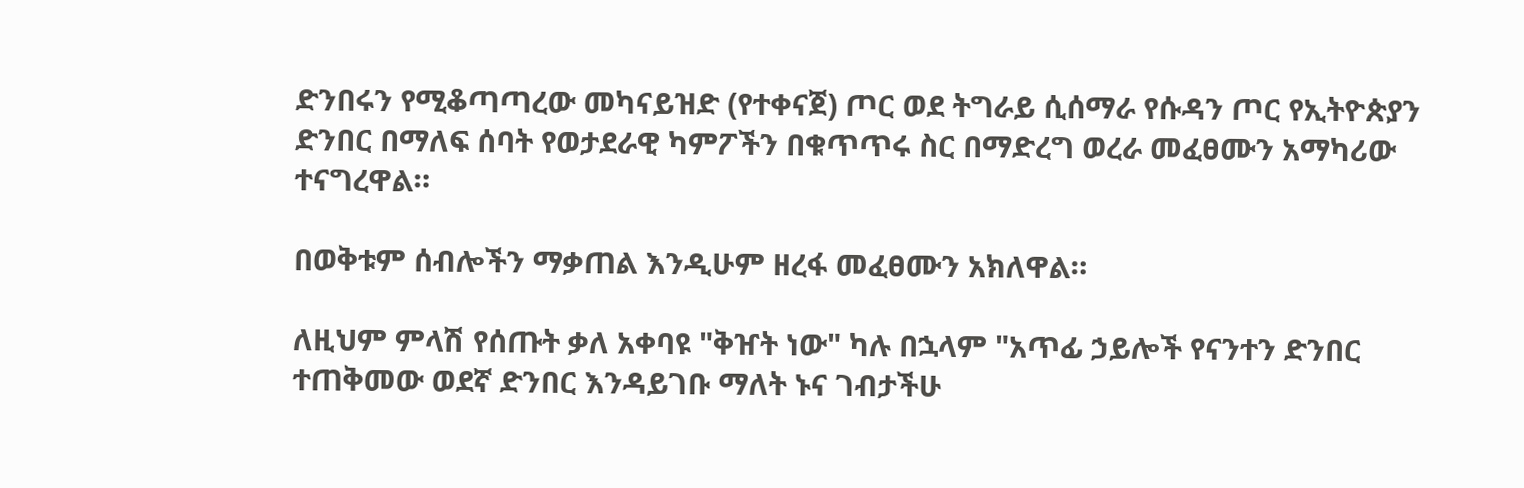ድንበሩን የሚቆጣጣረው መካናይዝድ (የተቀናጀ) ጦር ወደ ትግራይ ሲሰማራ የሱዳን ጦር የኢትዮጵያን ድንበር በማለፍ ሰባት የወታደራዊ ካምፖችን በቁጥጥሩ ስር በማድረግ ወረራ መፈፀሙን አማካሪው ተናግረዋል።

በወቅቱም ሰብሎችን ማቃጠል እንዲሁም ዘረፋ መፈፀሙን አክለዋል።

ለዚህም ምላሽ የሰጡት ቃለ አቀባዩ "ቅዠት ነው" ካሉ በኋላም "አጥፊ ኃይሎች የናንተን ድንበር ተጠቅመው ወደኛ ድንበር እንዳይገቡ ማለት ኑና ገብታችሁ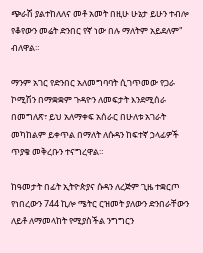ጭራሽ ያልተከለለና መቶ አመት በዚሁ ሁኔታ ይሁን ተብሎ የቆየውን መሬት ድንበር የኛ ነው በሉ ማለትም አይደለም" ብለዋል።

ማንም አገር የድንበር አለመግባባት ሲገጥመው የጋራ ኮሚሽን በማቋቋም ጉዳዮን ለመፍታት እንደሚሰራ በመግለጽ፣ ይህ አለማቀፍ አሰራር በሁለቱ አገራት መካከልም ይቀጥል በማለት ለሱዳን ከፍተኛ ኃላፊዎች ጥያቄ መቅረቡን ተናግረዋል።

ከዓመታት በፊት ኢትዮጵያና ሱዳን ለረጅም ጊዜ ተቋርጦ የነበረውን 744 ኪሎ ሜትር ርዝመት ያለውን ድንበራቸውን ለይቶ ለማመላከት የሚያስችል ንግግርን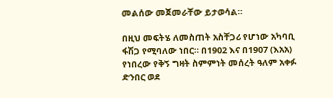መልሰው መጀመራቸው ይታወሳል።

በዚህ መፍትሄ ለመስጠት አስቸጋሪ የሆነው አካባቢ ፋሽጋ የሚባለው ነበር። በ1902 እና በ1907 (እአአ) የነበረው የቅኝ ግዛት ስምምነት መሰረት ዓለም አቀፉ ድንበር ወደ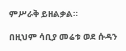ምሥራቅ ይዘልቃል።

በዚህም ሳቢያ መሬቱ ወደ ሱዳን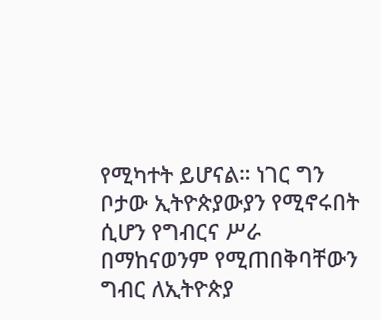የሚካተት ይሆናል። ነገር ግን ቦታው ኢትዮጵያውያን የሚኖሩበት ሲሆን የግብርና ሥራ በማከናወንም የሚጠበቅባቸውን ግብር ለኢትዮጵያ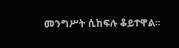መንግሥት ሲከፍሉ ቆይተዋል።